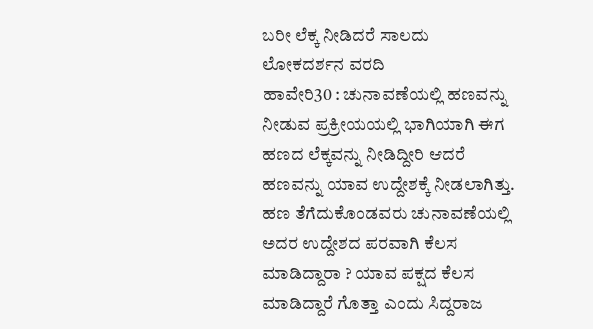ಬರೀ ಲೆಕ್ಕ ನೀಡಿದರೆ ಸಾಲದು
ಲೋಕದರ್ಶನ ವರದಿ
ಹಾವೇರಿ30 : ಚುನಾವಣೆಯಲ್ಲಿ ಹಣವನ್ನು ನೀಡುವ ಪ್ರಕ್ರೀಯಯಲ್ಲಿ ಭಾಗಿಯಾಗಿ ಈಗ ಹಣದ ಲೆಕ್ಕವನ್ನು ನೀಡಿದ್ದೀರಿ ಆದರೆ ಹಣವನ್ನು ಯಾವ ಉದ್ದೇಶಕ್ಕೆ ನೀಡಲಾಗಿತ್ತು. ಹಣ ತೆಗೆದುಕೊಂಡವರು ಚುನಾವಣೆಯಲ್ಲಿ ಅದರ ಉದ್ದೇಶದ ಪರವಾಗಿ ಕೆಲಸ ಮಾಡಿದ್ದಾರಾ ? ಯಾವ ಪಕ್ಷದ ಕೆಲಸ ಮಾಡಿದ್ದಾರೆ ಗೊತ್ತಾ ಎಂದು ಸಿದ್ದರಾಜ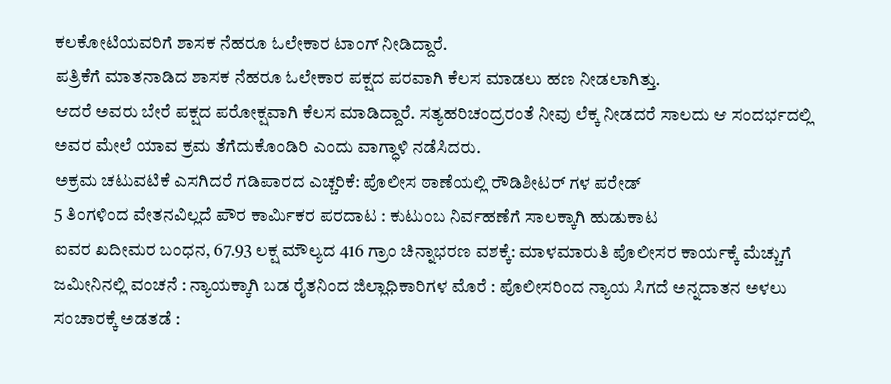ಕಲಕೋಟಿಯವರಿಗೆ ಶಾಸಕ ನೆಹರೂ ಓಲೇಕಾರ ಟಾಂಗ್ ನೀಡಿದ್ದಾರೆ.
ಪತ್ರಿಕೆಗೆ ಮಾತನಾಡಿದ ಶಾಸಕ ನೆಹರೂ ಓಲೇಕಾರ ಪಕ್ಷದ ಪರವಾಗಿ ಕೆಲಸ ಮಾಡಲು ಹಣ ನೀಡಲಾಗಿತ್ತು.
ಆದರೆ ಅವರು ಬೇರೆ ಪಕ್ಷದ ಪರೋಕ್ಷವಾಗಿ ಕೆಲಸ ಮಾಡಿದ್ದಾರೆ. ಸತ್ಯಹರಿಚಂದ್ರರಂತೆ ನೀವು ಲೆಕ್ಕ ನೀಡದರೆ ಸಾಲದು ಆ ಸಂದರ್ಭದಲ್ಲಿ ಅವರ ಮೇಲೆ ಯಾವ ಕ್ರಮ ತೆಗೆದುಕೊಂಡಿರಿ ಎಂದು ವಾಗ್ಧಾಳಿ ನಡೆಸಿದರು.
ಅಕ್ರಮ ಚಟುವಟಿಕೆ ಎಸಗಿದರೆ ಗಡಿಪಾರದ ಎಚ್ಚರಿಕೆ: ಪೊಲೀಸ ಠಾಣೆಯಲ್ಲಿ ರೌಡಿಶೀಟರ್ ಗಳ ಪರೇಡ್
5 ತಿಂಗಳಿಂದ ವೇತನವಿಲ್ಲದೆ ಪೌರ ಕಾರ್ಮಿಕರ ಪರದಾಟ : ಕುಟುಂಬ ನಿರ್ವಹಣೆಗೆ ಸಾಲಕ್ಕಾಗಿ ಹುಡುಕಾಟ
ಐವರ ಖದೀಮರ ಬಂಧನ, 67.93 ಲಕ್ಷ ಮೌಲ್ಯದ 416 ಗ್ರಾಂ ಚಿನ್ನಾಭರಣ ವಶಕ್ಕೆ: ಮಾಳಮಾರುತಿ ಪೊಲೀಸರ ಕಾರ್ಯಕ್ಕೆ ಮೆಚ್ಚುಗೆ
ಜಮೀನಿನಲ್ಲಿ ವಂಚನೆ : ನ್ಯಾಯಕ್ಕಾಗಿ ಬಡ ರೈತನಿಂದ ಜಿಲ್ಲಾಧಿಕಾರಿಗಳ ಮೊರೆ : ಪೊಲೀಸರಿಂದ ನ್ಯಾಯ ಸಿಗದೆ ಅನ್ನದಾತನ ಅಳಲು
ಸಂಚಾರಕ್ಕೆ ಅಡತಡೆ :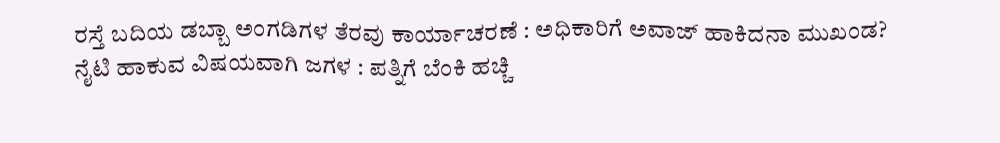ರಸ್ತೆ ಬದಿಯ ಡಬ್ಬಾ ಅಂಗಡಿಗಳ ತೆರವು ಕಾರ್ಯಾಚರಣೆ : ಅಧಿಕಾರಿಗೆ ಅವಾಜ್ ಹಾಕಿದನಾ ಮುಖಂಡ?
ನೈಟಿ ಹಾಕುವ ವಿಷಯವಾಗಿ ಜಗಳ : ಪತ್ನಿಗೆ ಬೆಂಕಿ ಹಚ್ಚಿ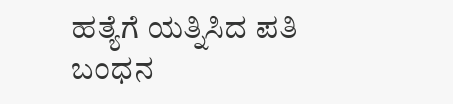ಹತ್ಯೆಗೆ ಯತ್ನಿಸಿದ ಪತಿ ಬಂಧನ